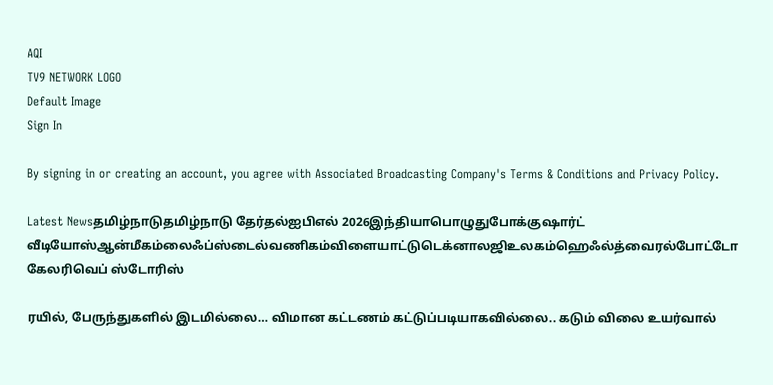AQI
TV9 NETWORK LOGO
Default Image
Sign In

By signing in or creating an account, you agree with Associated Broadcasting Company's Terms & Conditions and Privacy Policy.

Latest Newsதமிழ்நாடுதமிழ்நாடு தேர்தல்ஐபிஎல் 2026இந்தியாபொழுதுபோக்குஷார்ட் வீடியோஸ்ஆன்மீகம்லைஃப்ஸ்டைல்வணிகம்விளையாட்டுடெக்னாலஜிஉலகம்ஹெஃல்த்வைரல்போட்டோ கேலரிவெப் ஸ்டோரிஸ்

ரயில், பேருந்துகளில் இடமில்லை… விமான கட்டணம் கட்டுப்படியாகவில்லை.. கடும் விலை உயர்வால்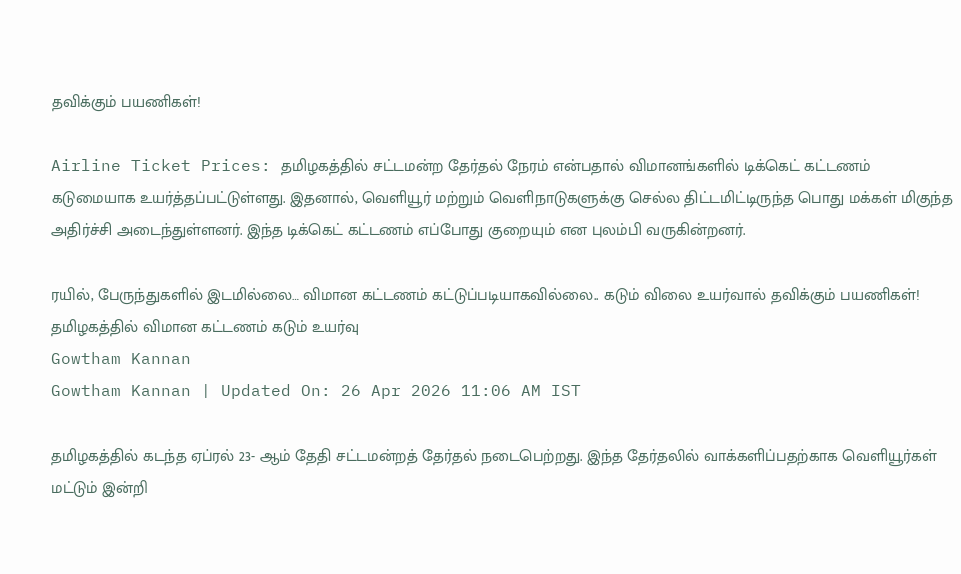தவிக்கும் பயணிகள்!

Airline Ticket Prices: தமிழகத்தில் சட்டமன்ற தேர்தல் நேரம் என்பதால் விமானங்களில் டிக்கெட் கட்டணம் கடுமையாக உயர்த்தப்பட்டுள்ளது. இதனால், வெளியூர் மற்றும் வெளிநாடுகளுக்கு செல்ல திட்டமிட்டிருந்த பொது மக்கள் மிகுந்த அதிர்ச்சி அடைந்துள்ளனர். இந்த டிக்கெட் கட்டணம் எப்போது குறையும் என புலம்பி வருகின்றனர்.

ரயில், பேருந்துகளில் இடமில்லை… விமான கட்டணம் கட்டுப்படியாகவில்லை.. கடும் விலை உயர்வால் தவிக்கும் பயணிகள்!
தமிழகத்தில் விமான கட்டணம் கடும் உயர்வு
Gowtham Kannan
Gowtham Kannan | Updated On: 26 Apr 2026 11:06 AM IST

தமிழகத்தில் கடந்த ஏப்ரல் 23- ஆம் தேதி சட்டமன்றத் தேர்தல் நடைபெற்றது. இந்த தேர்தலில் வாக்களிப்பதற்காக வெளியூர்கள் மட்டும் இன்றி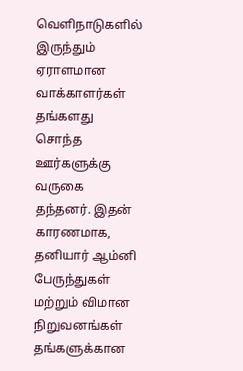வெளிநாடுகளில் இருந்தும் ஏராளமான வாக்காளர்கள் தங்களது சொந்த ஊர்களுக்கு வருகை தந்தனர். இதன் காரணமாக, தனியார் ஆம்னி பேருந்துகள் மற்றும் விமான நிறுவனங்கள் தங்களுக்கான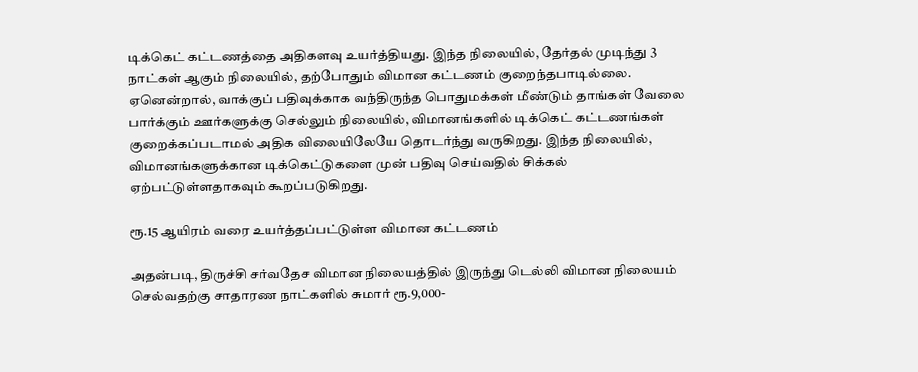டிக்கெட் கட்டணத்தை அதிகளவு உயர்த்தியது. இந்த நிலையில், தேர்தல் முடிந்து 3 நாட்கள் ஆகும் நிலையில், தற்போதும் விமான கட்டணம் குறைந்தபாடில்லை. ஏனென்றால், வாக்குப் பதிவுக்காக வந்திருந்த பொதுமக்கள் மீண்டும் தாங்கள் வேலை பார்க்கும் ஊர்களுக்கு செல்லும் நிலையில், விமானங்களில் டிக்கெட் கட்டணங்கள் குறைக்கப்படாமல் அதிக விலையிலேயே தொடர்ந்து வருகிறது. இந்த நிலையில், விமானங்களுக்கான டிக்கெட்டுகளை முன் பதிவு செய்வதில் சிக்கல் ஏற்பட்டுள்ளதாகவும் கூறப்படுகிறது.

ரூ.15 ஆயிரம் வரை உயர்த்தப்பட்டுள்ள விமான கட்டணம்

அதன்படி, திருச்சி சர்வதேச விமான நிலையத்தில் இருந்து டெல்லி விமான நிலையம் செல்வதற்கு சாதாரண நாட்களில் சுமார் ரூ.9,000-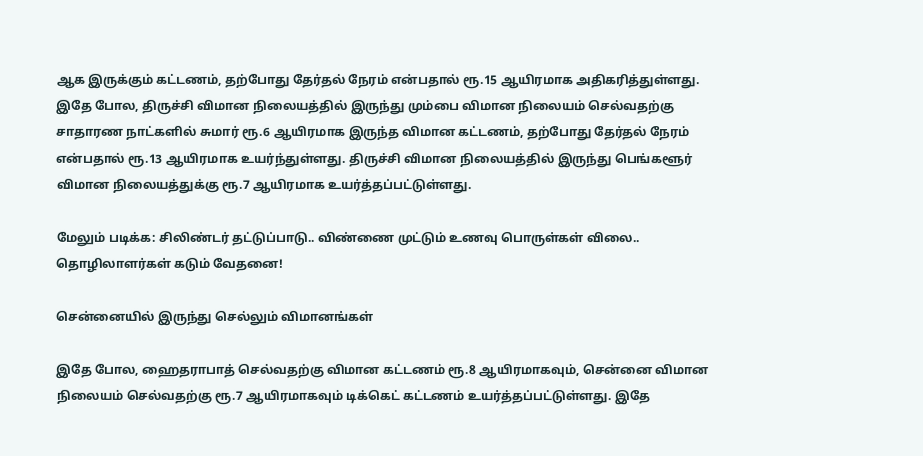ஆக இருக்கும் கட்டணம், தற்போது தேர்தல் நேரம் என்பதால் ரூ.15 ஆயிரமாக அதிகரித்துள்ளது. இதே போல, திருச்சி விமான நிலையத்தில் இருந்து மும்பை விமான நிலையம் செல்வதற்கு சாதாரண நாட்களில் சுமார் ரூ.6 ஆயிரமாக இருந்த விமான கட்டணம், தற்போது தேர்தல் நேரம் என்பதால் ரூ.13 ஆயிரமாக உயர்ந்துள்ளது. திருச்சி விமான நிலையத்தில் இருந்து பெங்களூர் விமான நிலையத்துக்கு ரூ.7 ஆயிரமாக உயர்த்தப்பட்டுள்ளது.

மேலும் படிக்க: சிலிண்டர் தட்டுப்பாடு.. விண்ணை முட்டும் உணவு பொருள்கள் விலை.. தொழிலாளர்கள் கடும் வேதனை!

சென்னையில் இருந்து செல்லும் விமானங்கள்

இதே போல, ஹைதராபாத் செல்வதற்கு விமான கட்டணம் ரூ.8 ஆயிரமாகவும், சென்னை விமான நிலையம் செல்வதற்கு ரூ.7 ஆயிரமாகவும் டிக்கெட் கட்டணம் உயர்த்தப்பட்டுள்ளது. இதே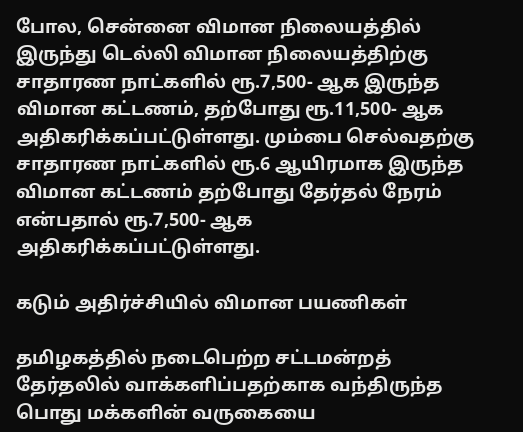போல, சென்னை விமான நிலையத்தில் இருந்து டெல்லி விமான நிலையத்திற்கு சாதாரண நாட்களில் ரூ.7,500- ஆக இருந்த விமான கட்டணம், தற்போது ரூ.11,500- ஆக அதிகரிக்கப்பட்டுள்ளது. மும்பை செல்வதற்கு சாதாரண நாட்களில் ரூ.6 ஆயிரமாக இருந்த விமான கட்டணம் தற்போது தேர்தல் நேரம் என்பதால் ரூ.7,500- ஆக அதிகரிக்கப்பட்டுள்ளது.

கடும் அதிர்ச்சியில் விமான பயணிகள்

தமிழகத்தில் நடைபெற்ற சட்டமன்றத் தேர்தலில் வாக்களிப்பதற்காக வந்திருந்த பொது மக்களின் வருகையை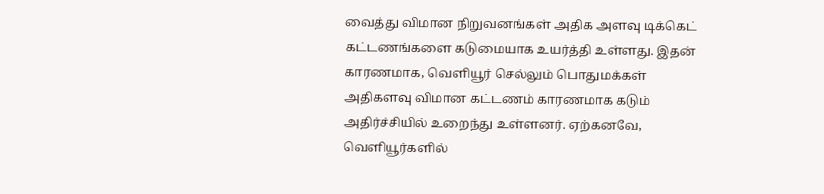வைத்து விமான நிறுவனங்கள் அதிக அளவு டிக்கெட் கட்டணங்களை கடுமையாக உயர்த்தி உள்ளது. இதன் காரணமாக, வெளியூர் செல்லும் பொதுமக்கள் அதிகளவு விமான கட்டணம் காரணமாக கடும் அதிர்ச்சியில் உறைந்து உள்ளனர். ஏற்கனவே, வெளியூர்களில்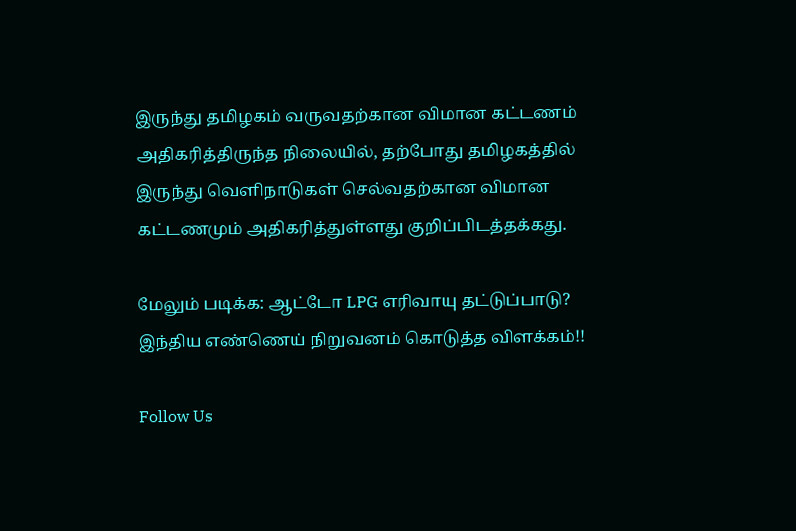இருந்து தமிழகம் வருவதற்கான விமான கட்டணம் அதிகரித்திருந்த நிலையில், தற்போது தமிழகத்தில் இருந்து வெளிநாடுகள் செல்வதற்கான விமான கட்டணமும் அதிகரித்துள்ளது குறிப்பிடத்தக்கது.

மேலும் படிக்க: ஆட்டோ LPG எரிவாயு தட்டுப்பாடு? இந்திய எண்ணெய் நிறுவனம் கொடுத்த விளக்கம்!!

Follow Us